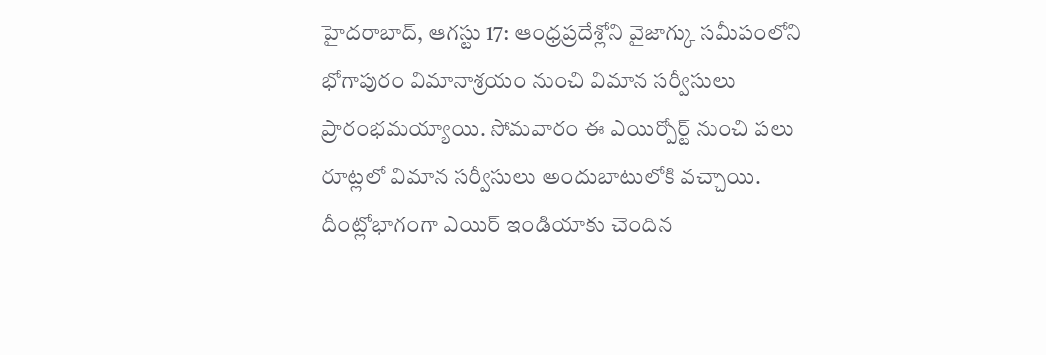హైదరాబాద్, ఆగస్టు 17: ఆంధ్రప్రదేశ్లోని వైజాగ్కు సమీపంలోని భోగాపురం విమానాశ్రయం నుంచి విమాన సర్వీసులు ప్రారంభమయ్యాయి. సోమవారం ఈ ఎయిర్పోర్ట్ నుంచి పలు రూట్లలో విమాన సర్వీసులు అందుబాటులోకి వచ్చాయి. దీంట్లోభాగంగా ఎయిర్ ఇండియాకు చెందిన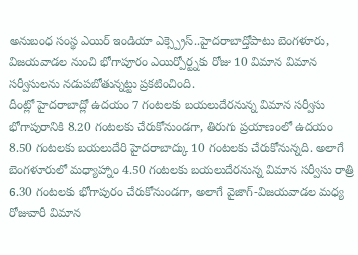అనుబంధ సంస్థ ఎయిర్ ఇండియా ఎక్స్ప్రెస్..హైదరాబాద్తోపాటు బెంగళూరు, విజయవాడల నుంచి భోగాపూరం ఎయిర్పోర్ట్నకు రోజు 10 విమాన విమాన సర్వీసులను నడుపబోతున్నట్టు ప్రకటించింది.
దీంట్లో హైదరాబాద్లో ఉదయం 7 గంటలకు బయలుదేరనున్న విమాన సర్వీసు భోగాపురానికి 8.20 గంటలకు చేరుకోనుండగా, తిరుగు ప్రయాణంలో ఉదయం 8.50 గంటలకు బయలుదేరి హైదరాబాద్కు 10 గంటలకు చేరుకోనున్నది. అలాగే బెంగళూరులో మధ్యాహ్నాం 4.50 గంటలకు బయలుదేరనున్న విమాన సర్వీసు రాత్రి 6.30 గంటలకు భోగాపురం చేరుకోనుండగా, అలాగే వైజాగ్-విజయవాడల మధ్య రోజువారీ విమాన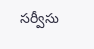సర్వీసు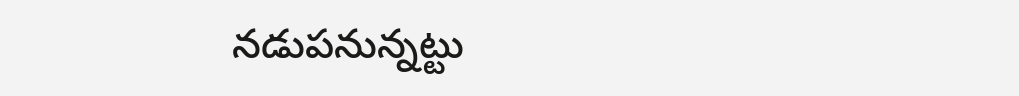నడుపనున్నట్టు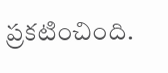ప్రకటించింది.